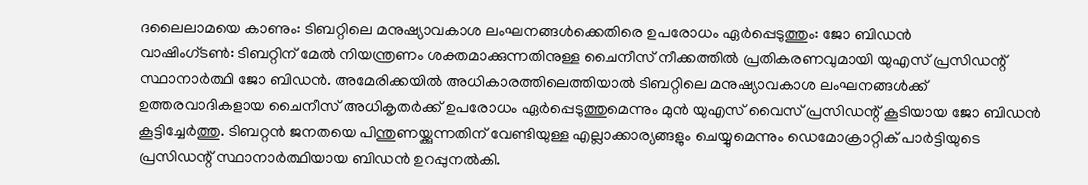ദലൈലാമയെ കാണും: ടിബറ്റിലെ മനുഷ്യാവകാശ ലംഘനങ്ങൾക്കെതിരെ ഉപരോധം ഏർപ്പെടുത്തും: ജോ ബിഡൻ
വാഷിംഗ്ടൺ: ടിബറ്റിന് മേൽ നിയന്ത്രണം ശക്തമാക്കുന്നതിനുള്ള ചൈനീസ് നീക്കത്തിൽ പ്രതികരണവുമായി യുഎസ് പ്രസിഡന്റ് സ്ഥാനാർത്ഥി ജോ ബിഡൻ. അമേരിക്കയിൽ അധികാരത്തിലെത്തിയാൽ ടിബറ്റിലെ മനുഷ്യാവകാശ ലംഘനങ്ങൾക്ക് ഉത്തരവാദികളായ ചൈനീസ് അധികൃതർക്ക് ഉപരോധം ഏർപ്പെടുത്തുമെന്നും മുൻ യുഎസ് വൈസ് പ്രസിഡന്റ് കൂടിയായ ജോ ബിഡൻ കൂട്ടിച്ചേർത്തു. ടിബറ്റൻ ജനതയെ പിന്തുണയ്ക്കുന്നതിന് വേണ്ടിയുള്ള എല്ലാക്കാര്യങ്ങളും ചെയ്യുമെന്നും ഡെമോക്രാറ്റിക് പാർട്ടിയുടെ പ്രസിഡന്റ് സ്ഥാനാർത്ഥിയായ ബിഡൻ ഉറപ്പുനൽകി.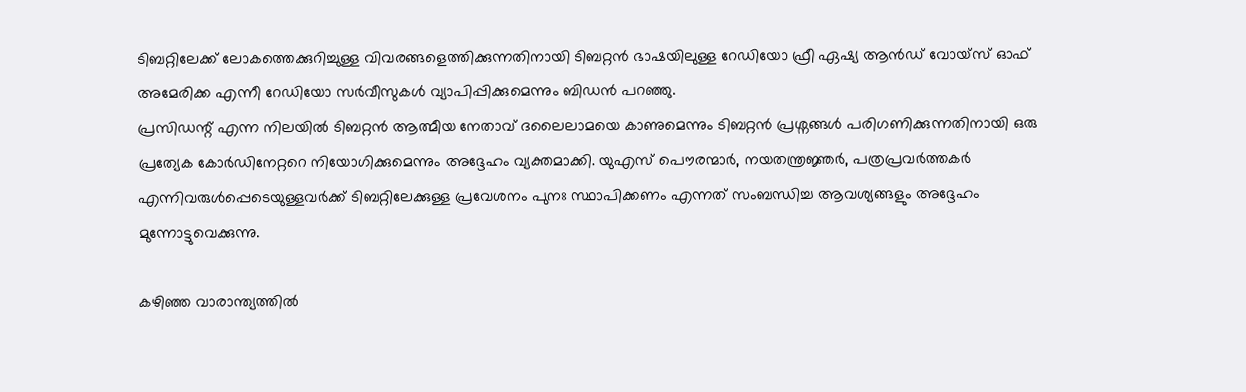ടിബറ്റിലേക്ക് ലോകത്തെക്കുറിച്ചുള്ള വിവരങ്ങളെത്തിക്കുന്നതിനായി ടിബറ്റൻ ഭാഷയിലുള്ള റേഡിയോ ഫ്രീ ഏഷ്യ ആൻഡ് വോയ്സ് ഓഫ് അമേരിക്ക എന്നീ റേഡിയോ സർവീസുകൾ വ്യാപിപ്പിക്കുമെന്നും ബിഡൻ പറഞ്ഞു.
പ്രസിഡന്റ് എന്ന നിലയിൽ ടിബറ്റൻ ആത്മീയ നേതാവ് ദലൈലാമയെ കാണുമെന്നും ടിബറ്റൻ പ്രശ്നങ്ങൾ പരിഗണിക്കുന്നതിനായി ഒരു പ്രത്യേക കോർഡിനേറ്ററെ നിയോഗിക്കുമെന്നും അദ്ദേഹം വ്യക്തമാക്കി. യുഎസ് പൌരന്മാർ, നയതന്ത്രജ്ഞർ, പത്രപ്രവർത്തകർ എന്നിവരുൾപ്പെടെയുള്ളവർക്ക് ടിബറ്റിലേക്കുള്ള പ്രവേശനം പുനഃ സ്ഥാപിക്കണം എന്നത് സംബന്ധിച്ച ആവശ്യങ്ങളും അദ്ദേഹം മുന്നോട്ടുവെക്കുന്നു.

കഴിഞ്ഞ വാരാന്ത്യത്തിൽ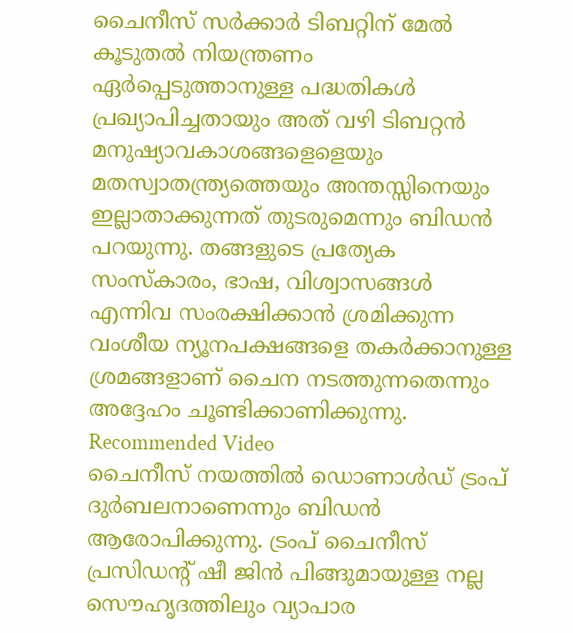ചൈനീസ് സർക്കാർ ടിബറ്റിന് മേൽ കൂടുതൽ നിയന്ത്രണം ഏർപ്പെടുത്താനുള്ള പദ്ധതികൾ പ്രഖ്യാപിച്ചതായും അത് വഴി ടിബറ്റൻ മനുഷ്യാവകാശങ്ങളെളെയും മതസ്വാതന്ത്ര്യത്തെയും അന്തസ്സിനെയും ഇല്ലാതാക്കുന്നത് തുടരുമെന്നും ബിഡൻ പറയുന്നു. തങ്ങളുടെ പ്രത്യേക സംസ്കാരം, ഭാഷ, വിശ്വാസങ്ങൾ എന്നിവ സംരക്ഷിക്കാൻ ശ്രമിക്കുന്ന വംശീയ ന്യൂനപക്ഷങ്ങളെ തകർക്കാനുള്ള ശ്രമങ്ങളാണ് ചൈന നടത്തുന്നതെന്നും അദ്ദേഹം ചൂണ്ടിക്കാണിക്കുന്നു.
Recommended Video
ചൈനീസ് നയത്തിൽ ഡൊണാൾഡ് ട്രംപ് ദുർബലനാണെന്നും ബിഡൻ ആരോപിക്കുന്നു. ട്രംപ് ചൈനീസ് പ്രസിഡന്റ് ഷീ ജിൻ പിങ്ങുമായുള്ള നല്ല സൌഹൃദത്തിലും വ്യാപാര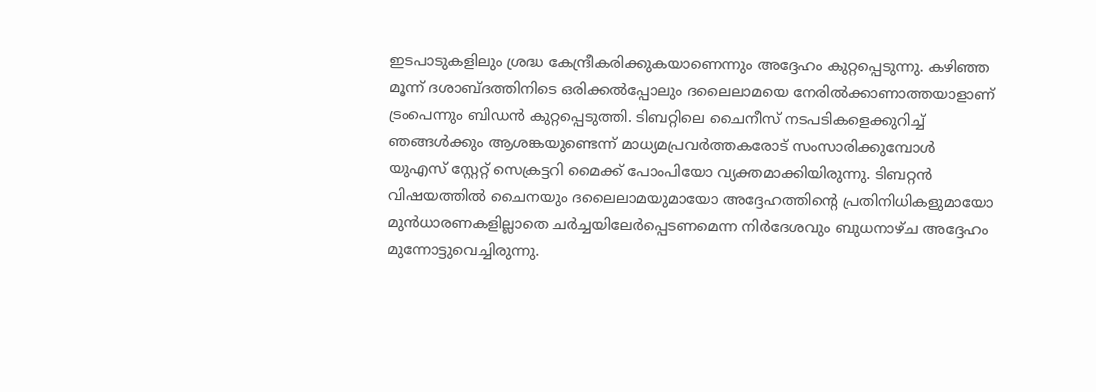ഇടപാടുകളിലും ശ്രദ്ധ കേന്ദ്രീകരിക്കുകയാണെന്നും അദ്ദേഹം കുറ്റപ്പെടുന്നു. കഴിഞ്ഞ മൂന്ന് ദശാബ്ദത്തിനിടെ ഒരിക്കൽപ്പോലും ദലൈലാമയെ നേരിൽക്കാണാത്തയാളാണ് ട്രംപെന്നും ബിഡൻ കുറ്റപ്പെടുത്തി. ടിബറ്റിലെ ചൈനീസ് നടപടികളെക്കുറിച്ച് ഞങ്ങൾക്കും ആശങ്കയുണ്ടെന്ന് മാധ്യമപ്രവർത്തകരോട് സംസാരിക്കുമ്പോൾ യുഎസ് സ്റ്റേറ്റ് സെക്രട്ടറി മൈക്ക് പോംപിയോ വ്യക്തമാക്കിയിരുന്നു. ടിബറ്റൻ വിഷയത്തിൽ ചൈനയും ദലൈലാമയുമായോ അദ്ദേഹത്തിന്റെ പ്രതിനിധികളുമായോ മുൻധാരണകളില്ലാതെ ചർച്ചയിലേർപ്പെടണമെന്ന നിർദേശവും ബുധനാഴ്ച അദ്ദേഹം മുന്നോട്ടുവെച്ചിരുന്നു.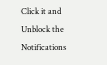Click it and Unblock the Notifications